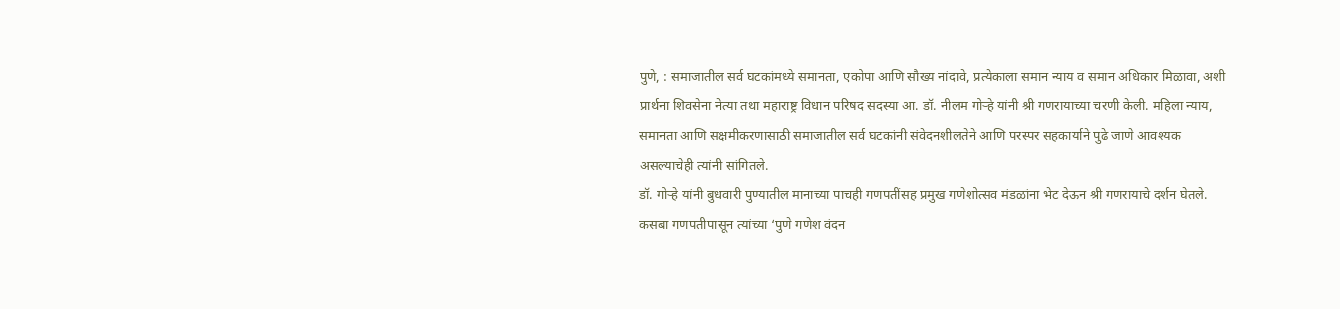पुणे, : समाजातील सर्व घटकांमध्ये समानता, एकोपा आणि सौख्य नांदावे, प्रत्येकाला समान न्याय व समान अधिकार मिळावा, अशी प्रार्थना शिवसेना नेत्या तथा महाराष्ट्र विधान परिषद सदस्या आ. डॉ. नीलम गोऱ्हे यांनी श्री गणरायाच्या चरणी केली. महिला न्याय, समानता आणि सक्षमीकरणासाठी समाजातील सर्व घटकांनी संवेदनशीलतेने आणि परस्पर सहकार्याने पुढे जाणे आवश्यक असल्याचेही त्यांनी सांगितले.
डॉ. गोऱ्हे यांनी बुधवारी पुण्यातील मानाच्या पाचही गणपतींसह प्रमुख गणेशोत्सव मंडळांना भेट देऊन श्री गणरायाचे दर्शन घेतले. कसबा गणपतीपासून त्यांच्या ‘पुणे गणेश वंदन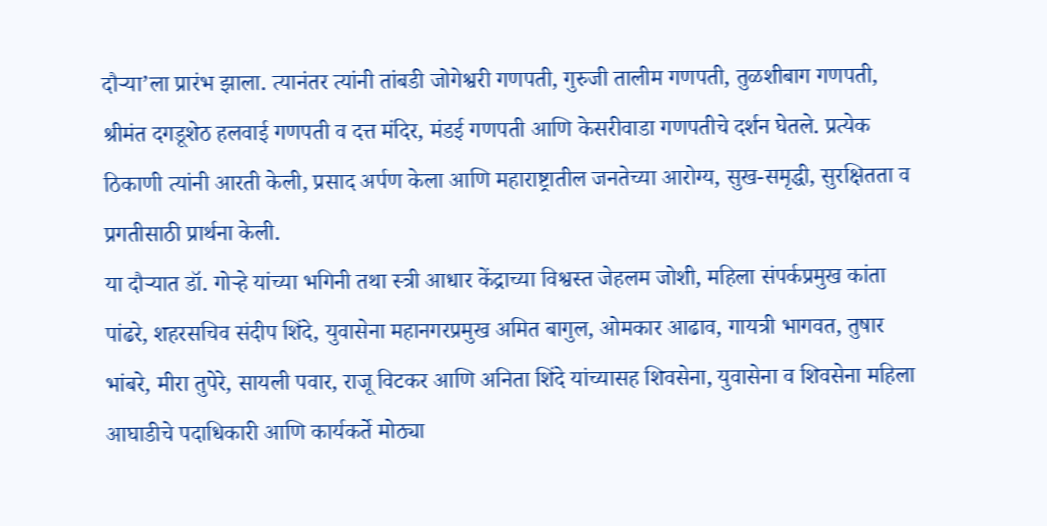दौऱ्या’ला प्रारंभ झाला. त्यानंतर त्यांनी तांबडी जोगेश्वरी गणपती, गुरुजी तालीम गणपती, तुळशीबाग गणपती, श्रीमंत दगडूशेठ हलवाई गणपती व दत्त मंदिर, मंडई गणपती आणि केसरीवाडा गणपतीचे दर्शन घेतले. प्रत्येक ठिकाणी त्यांनी आरती केली, प्रसाद अर्पण केला आणि महाराष्ट्रातील जनतेच्या आरोग्य, सुख-समृद्धी, सुरक्षितता व प्रगतीसाठी प्रार्थना केली.
या दौऱ्यात डॉ. गोऱ्हे यांच्या भगिनी तथा स्त्री आधार केंद्राच्या विश्वस्त जेहलम जोशी, महिला संपर्कप्रमुख कांता पांढरे, शहरसचिव संदीप शिंदे, युवासेना महानगरप्रमुख अमित बागुल, ओमकार आढाव, गायत्री भागवत, तुषार भांबरे, मीरा तुपेरे, सायली पवार, राजू विटकर आणि अनिता शिंदे यांच्यासह शिवसेना, युवासेना व शिवसेना महिला आघाडीचे पदाधिकारी आणि कार्यकर्ते मोठ्या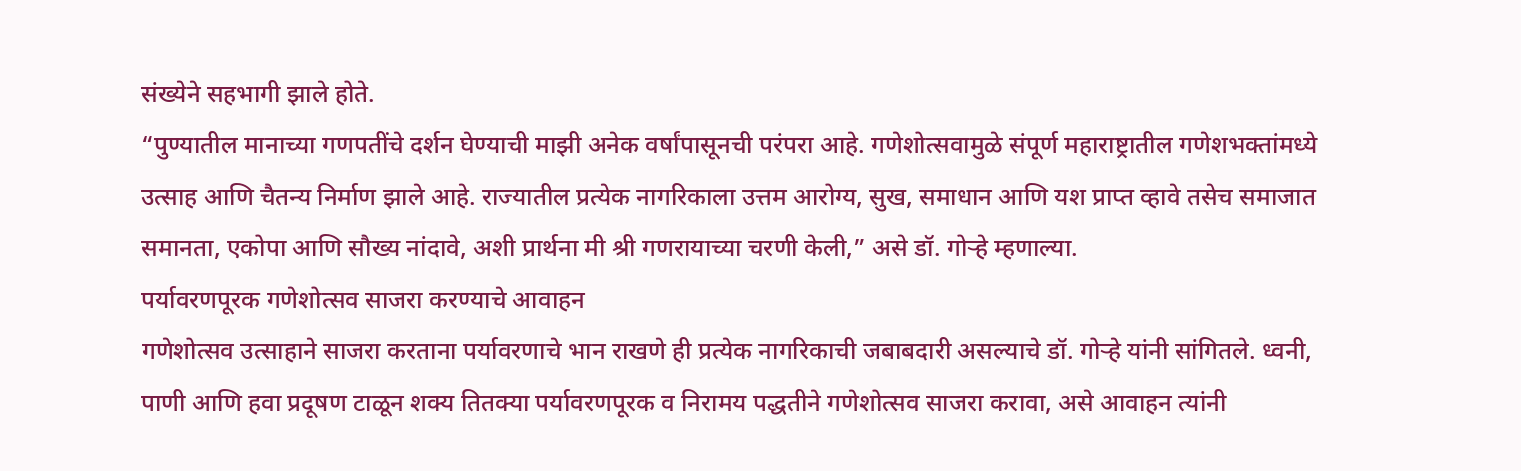संख्येने सहभागी झाले होते.
“पुण्यातील मानाच्या गणपतींचे दर्शन घेण्याची माझी अनेक वर्षांपासूनची परंपरा आहे. गणेशोत्सवामुळे संपूर्ण महाराष्ट्रातील गणेशभक्तांमध्ये उत्साह आणि चैतन्य निर्माण झाले आहे. राज्यातील प्रत्येक नागरिकाला उत्तम आरोग्य, सुख, समाधान आणि यश प्राप्त व्हावे तसेच समाजात समानता, एकोपा आणि सौख्य नांदावे, अशी प्रार्थना मी श्री गणरायाच्या चरणी केली,” असे डॉ. गोऱ्हे म्हणाल्या.
पर्यावरणपूरक गणेशोत्सव साजरा करण्याचे आवाहन
गणेशोत्सव उत्साहाने साजरा करताना पर्यावरणाचे भान राखणे ही प्रत्येक नागरिकाची जबाबदारी असल्याचे डॉ. गोऱ्हे यांनी सांगितले. ध्वनी, पाणी आणि हवा प्रदूषण टाळून शक्य तितक्या पर्यावरणपूरक व निरामय पद्धतीने गणेशोत्सव साजरा करावा, असे आवाहन त्यांनी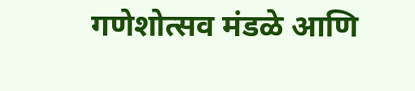गणेशोत्सव मंडळे आणि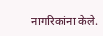नागरिकांना केले.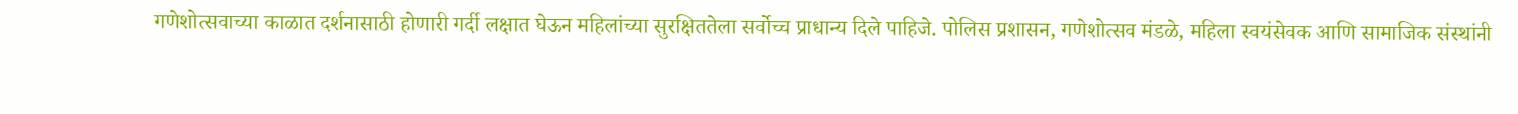गणेशोत्सवाच्या काळात दर्शनासाठी होणारी गर्दी लक्षात घेऊन महिलांच्या सुरक्षिततेला सर्वोच्च प्राधान्य दिले पाहिजे. पोलिस प्रशासन, गणेशोत्सव मंडळे, महिला स्वयंसेवक आणि सामाजिक संस्थांनी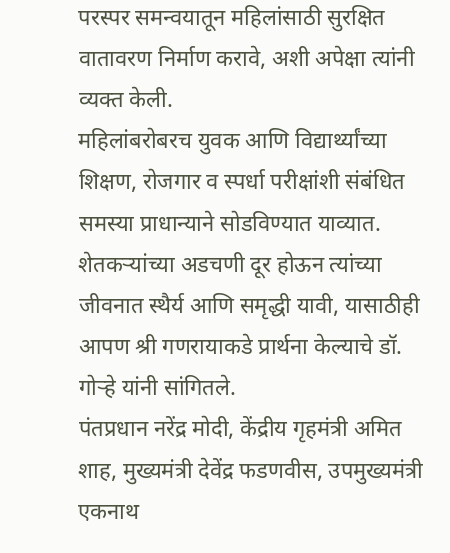परस्पर समन्वयातून महिलांसाठी सुरक्षित वातावरण निर्माण करावे, अशी अपेक्षा त्यांनी व्यक्त केली.
महिलांबरोबरच युवक आणि विद्यार्थ्यांच्या शिक्षण, रोजगार व स्पर्धा परीक्षांशी संबंधित समस्या प्राधान्याने सोडविण्यात याव्यात. शेतकऱ्यांच्या अडचणी दूर होऊन त्यांच्या जीवनात स्थैर्य आणि समृद्धी यावी, यासाठीही आपण श्री गणरायाकडे प्रार्थना केल्याचे डॉ. गोऱ्हे यांनी सांगितले.
पंतप्रधान नरेंद्र मोदी, केंद्रीय गृहमंत्री अमित शाह, मुख्यमंत्री देवेंद्र फडणवीस, उपमुख्यमंत्री एकनाथ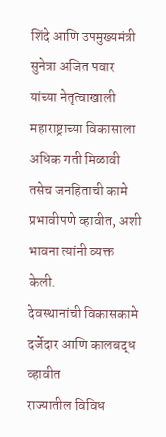शिंदे आणि उपमुख्यमंत्री सुनेत्रा अजित पवार यांच्या नेतृत्वाखाली महाराष्ट्राच्या विकासाला अधिक गती मिळावी तसेच जनहिताची कामे प्रभावीपणे व्हावीत, अशी भावना त्यांनी व्यक्त केली.
देवस्थानांची विकासकामे दर्जेदार आणि कालबद्ध व्हावीत
राज्यातील विविध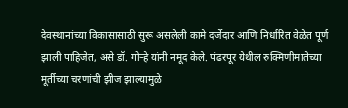देवस्थानांच्या विकासासाठी सुरू असलेली कामे दर्जेदार आणि निर्धारित वेळेत पूर्ण झाली पाहिजेत, असे डॉ. गोऱ्हे यांनी नमूद केले. पंढरपूर येथील रुक्मिणीमातेच्या मूर्तीच्या चरणांची झीज झाल्यामुळे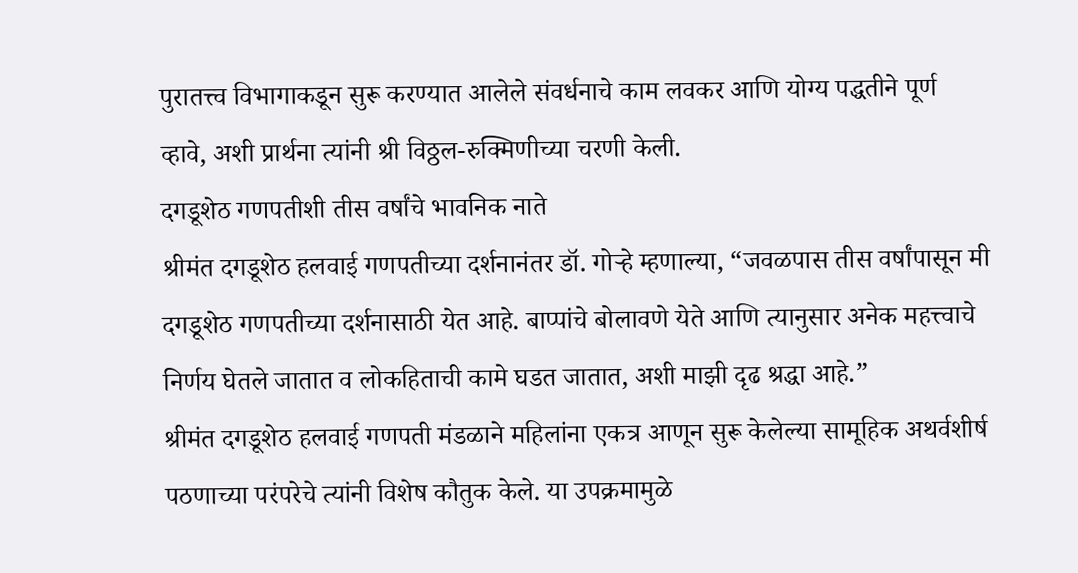पुरातत्त्व विभागाकडून सुरू करण्यात आलेले संवर्धनाचे काम लवकर आणि योग्य पद्धतीने पूर्ण व्हावे, अशी प्रार्थना त्यांनी श्री विठ्ठल-रुक्मिणीच्या चरणी केली.
दगडूशेठ गणपतीशी तीस वर्षांचे भावनिक नाते
श्रीमंत दगडूशेठ हलवाई गणपतीच्या दर्शनानंतर डॉ. गोऱ्हे म्हणाल्या, “जवळपास तीस वर्षांपासून मी दगडूशेठ गणपतीच्या दर्शनासाठी येत आहे. बाप्पांचे बोलावणे येते आणि त्यानुसार अनेक महत्त्वाचे निर्णय घेतले जातात व लोकहिताची कामे घडत जातात, अशी माझी दृढ श्रद्धा आहे.”
श्रीमंत दगडूशेठ हलवाई गणपती मंडळाने महिलांना एकत्र आणून सुरू केलेल्या सामूहिक अथर्वशीर्ष पठणाच्या परंपरेचे त्यांनी विशेष कौतुक केले. या उपक्रमामुळे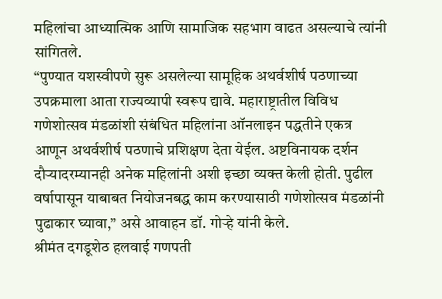महिलांचा आध्यात्मिक आणि सामाजिक सहभाग वाढत असल्याचे त्यांनी सांगितले.
“पुण्यात यशस्वीपणे सुरू असलेल्या सामूहिक अथर्वशीर्ष पठणाच्या उपक्रमाला आता राज्यव्यापी स्वरूप द्यावे. महाराष्ट्रातील विविध गणेशोत्सव मंडळांशी संबंधित महिलांना ऑनलाइन पद्धतीने एकत्र आणून अथर्वशीर्ष पठणाचे प्रशिक्षण देता येईल. अष्टविनायक दर्शन दौऱ्यादरम्यानही अनेक महिलांनी अशी इच्छा व्यक्त केली होती. पुढील वर्षापासून याबाबत नियोजनबद्ध काम करण्यासाठी गणेशोत्सव मंडळांनी पुढाकार घ्यावा,” असे आवाहन डॉ. गोऱ्हे यांनी केले.
श्रीमंत दगडूशेठ हलवाई गणपती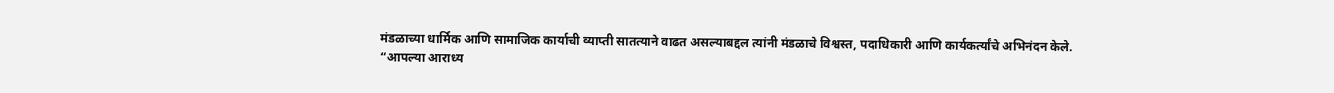मंडळाच्या धार्मिक आणि सामाजिक कार्याची व्याप्ती सातत्याने वाढत असल्याबद्दल त्यांनी मंडळाचे विश्वस्त, पदाधिकारी आणि कार्यकर्त्यांचे अभिनंदन केले.
“आपल्या आराध्य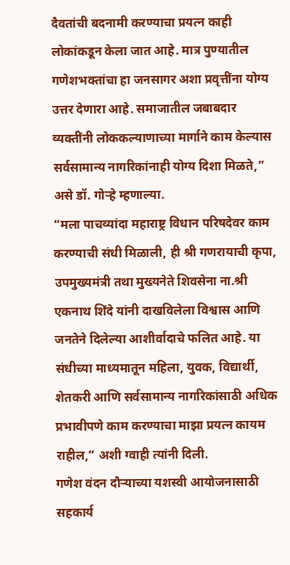दैवतांची बदनामी करण्याचा प्रयत्न काही लोकांकडून केला जात आहे. मात्र पुण्यातील गणेशभक्तांचा हा जनसागर अशा प्रवृत्तींना योग्य उत्तर देणारा आहे. समाजातील जबाबदार व्यक्तींनी लोककल्याणाच्या मार्गाने काम केल्यास सर्वसामान्य नागरिकांनाही योग्य दिशा मिळते,” असे डॉ. गोऱ्हे म्हणाल्या.
“मला पाचव्यांदा महाराष्ट्र विधान परिषदेवर काम करण्याची संधी मिळाली, ही श्री गणरायाची कृपा, उपमुख्यमंत्री तथा मुख्यनेते शिवसेना ना.श्री एकनाथ शिंदे यांनी दाखविलेला विश्वास आणि जनतेने दिलेल्या आशीर्वादाचे फलित आहे. या संधीच्या माध्यमातून महिला, युवक, विद्यार्थी, शेतकरी आणि सर्वसामान्य नागरिकांसाठी अधिक प्रभावीपणे काम करण्याचा माझा प्रयत्न कायम राहील,” अशी ग्वाही त्यांनी दिली.
गणेश वंदन दौऱ्याच्या यशस्वी आयोजनासाठी सहकार्य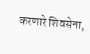करणारे शिवसेना,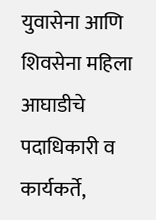युवासेना आणि शिवसेना महिला आघाडीचे पदाधिकारी व कार्यकर्ते,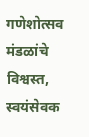गणेशोत्सव मंडळांचे विश्वस्त, स्वयंसेवक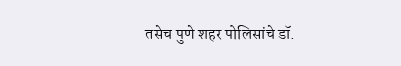तसेच पुणे शहर पोलिसांचे डॉ.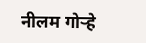नीलम गोऱ्हे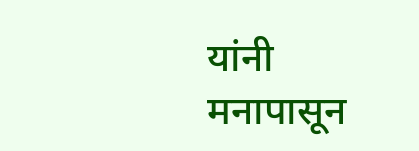यांनी मनापासून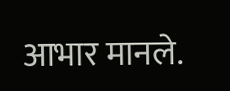आभार मानले.